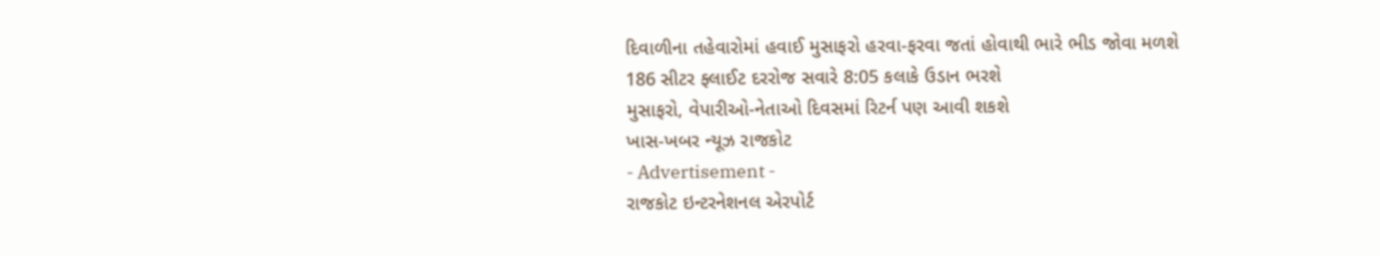દિવાળીના તહેવારોમાં હવાઈ મુસાફરો હરવા-ફરવા જતાં હોવાથી ભારે ભીડ જોવા મળશે
186 સીટર ફ્લાઈટ દરરોજ સવારે 8:05 કલાકે ઉડાન ભરશે
મુસાફરો, વેપારીઓ-નેતાઓ દિવસમાં રિટર્ન પણ આવી શકશે
ખાસ-ખબર ન્યૂઝ રાજકોટ
- Advertisement -
રાજકોટ ઇન્ટરનેશનલ એરપોર્ટ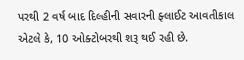પરથી 2 વર્ષ બાદ દિલ્હીની સવારની ફ્લાઈટ આવતીકાલ એટલે કે, 10 ઓક્ટોબરથી શરૂ થઈ રહી છે.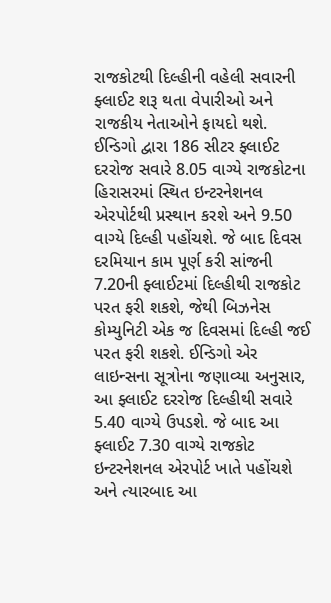રાજકોટથી દિલ્હીની વહેલી સવારની ફ્લાઈટ શરૂ થતા વેપારીઓ અને રાજકીય નેતાઓને ફાયદો થશે. ઈન્ડિગો દ્વારા 186 સીટર ફ્લાઈટ દરરોજ સવારે 8.05 વાગ્યે રાજકોટના હિરાસરમાં સ્થિત ઇન્ટરનેશનલ એરપોર્ટથી પ્રસ્થાન કરશે અને 9.50 વાગ્યે દિલ્હી પહોંચશે. જે બાદ દિવસ દરમિયાન કામ પૂર્ણ કરી સાંજની 7.20ની ફ્લાઈટમાં દિલ્હીથી રાજકોટ પરત ફરી શકશે, જેથી બિઝનેસ કોમ્યુનિટી એક જ દિવસમાં દિલ્હી જઈ પરત ફરી શકશે. ઈન્ડિગો એર લાઇન્સના સૂત્રોના જણાવ્યા અનુસાર, આ ફ્લાઈટ દરરોજ દિલ્હીથી સવારે 5.40 વાગ્યે ઉપડશે. જે બાદ આ ફ્લાઈટ 7.30 વાગ્યે રાજકોટ ઇન્ટરનેશનલ એરપોર્ટ ખાતે પહોંચશે અને ત્યારબાદ આ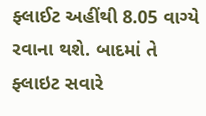ફ્લાઈટ અહીંથી 8.05 વાગ્યે રવાના થશે. બાદમાં તે ફ્લાઇટ સવારે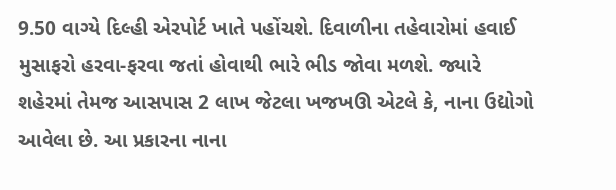9.50 વાગ્યે દિલ્હી એરપોર્ટ ખાતે પહોંચશે. દિવાળીના તહેવારોમાં હવાઈ મુસાફરો હરવા-ફરવા જતાં હોવાથી ભારે ભીડ જોવા મળશે. જ્યારે શહેરમાં તેમજ આસપાસ 2 લાખ જેટલા ખજખઊ એટલે કે, નાના ઉદ્યોગો આવેલા છે. આ પ્રકારના નાના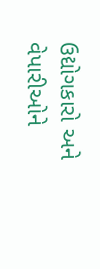ઉદ્યોગકારો અને વેપારીઓને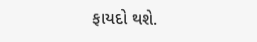ફાયદો થશે.